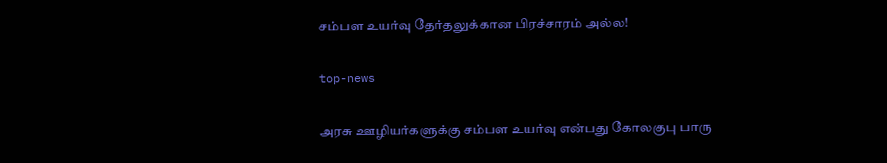சம்பள உயர்வு தேர்தலுக்கான பிரச்சாரம் அல்ல!

top-news

அரசு ஊழியர்களுக்கு சம்பள உயர்வு என்பது கோலகுபு பாரு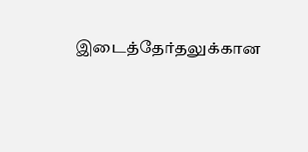இடைத்தேர்தலுக்கான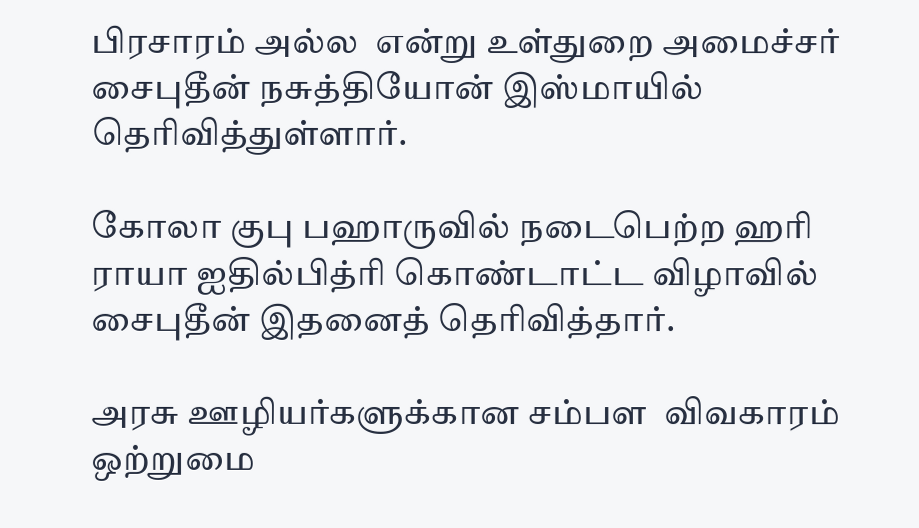பிரசாரம் அல்ல  என்று உள்துறை அமைச்சர் சைபுதீன் நசுத்தியோன் இஸ்மாயில் தெரிவித்துள்ளார்.

கோலா குபு பஹாருவில் நடைபெற்ற ஹரி ராயா ஐதில்பித்ரி கொண்டாட்ட விழாவில் சைபுதீன் இதனைத் தெரிவித்தார்.

அரசு ஊழியர்களுக்கான சம்பள  விவகாரம் ஒற்றுமை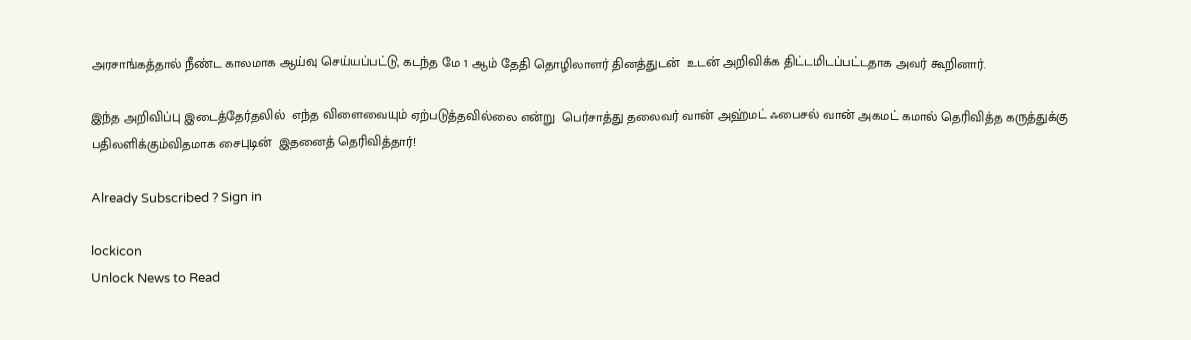அரசாங்கத்தால் நீண்ட காலமாக ஆய்வு செய்யப்பட்டு, கடந்த மே 1 ஆம் தேதி தொழிலாளர் தினத்துடன்  உடன் அறிவிக்க திட்டமிடப்பட்டதாக அவர் கூறினார்.

இந்த அறிவிப்பு இடைத்தேர்தலில்  எந்த விளைவையும் ஏற்படுத்தவில்லை என்று  பெர்சாத்து தலைவர் வான் அஹ்மட் ஃபைசல் வான் அகமட் கமால் தெரிவித்த கருத்துக்கு பதிலளிக்கும்விதமாக சைபுடின்  இதனைத் தெரிவித்தார்!

Already Subscribed ? Sign in

lockicon
Unlock News to Read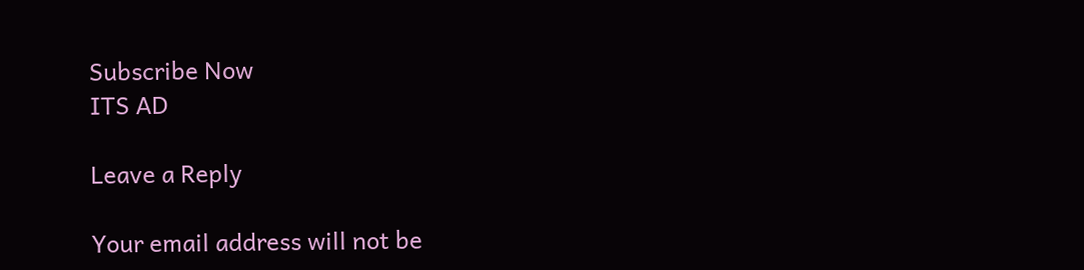Subscribe Now
ITS AD

Leave a Reply

Your email address will not be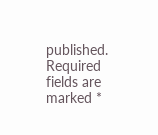published. Required fields are marked *